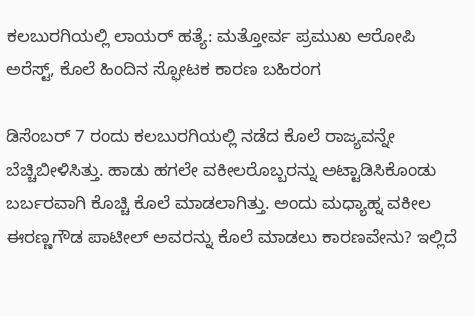ಕಲಬುರಗಿಯಲ್ಲಿ ಲಾಯರ್ ಹತ್ಯೆ: ಮತ್ತೋರ್ವ ಪ್ರಮುಖ ಆರೋಪಿ ಅರೆಸ್ಟ್, ಕೊಲೆ ಹಿಂದಿನ ಸ್ಫೋಟಕ ಕಾರಣ ಬಹಿರಂಗ

ಡಿಸೆಂಬರ್ 7 ರಂದು ಕಲಬುರಗಿಯಲ್ಲಿ ನಡೆದ ಕೊಲೆ ರಾಜ್ಯವನ್ನೇ ಬೆಚ್ಚಿಬೀಳಿಸಿತ್ತು. ಹಾಡು ಹಗಲೇ ವಕೀಲರೊಬ್ಬರನ್ನು ಅಟ್ಟಾಡಿಸಿಕೊಂಡು ಬರ್ಬರವಾಗಿ ಕೊಚ್ಚಿ ಕೊಲೆ ಮಾಡಲಾಗಿತ್ತು. ಅಂದು ಮಧ್ಯಾಹ್ನ ವಕೀಲ ಈರಣ್ಣಗೌಡ ಪಾಟೀಲ್ ಅವರನ್ನು ಕೊಲೆ ಮಾಡಲು ಕಾರಣವೇನು? ಇಲ್ಲಿದೆ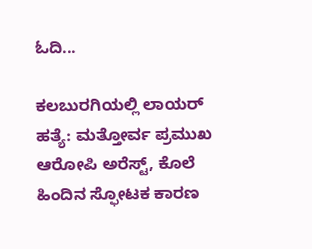ಓದಿ...

ಕಲಬುರಗಿಯಲ್ಲಿ ಲಾಯರ್ ಹತ್ಯೆ: ಮತ್ತೋರ್ವ ಪ್ರಮುಖ ಆರೋಪಿ ಅರೆಸ್ಟ್, ಕೊಲೆ ಹಿಂದಿನ ಸ್ಫೋಟಕ ಕಾರಣ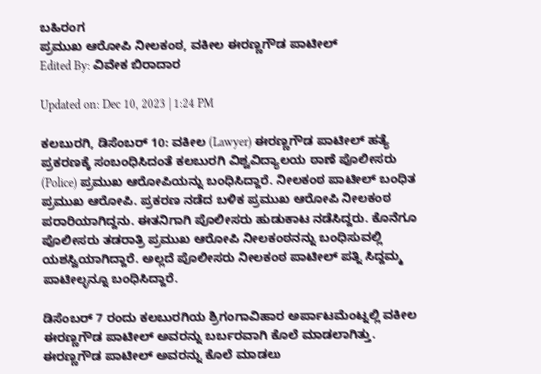ಬಹಿರಂಗ
ಪ್ರಮುಖ ಆರೋಪಿ ನೀಲಕಂಠ, ವಕೀಲ ಈರಣ್ಣಗೌಡ ಪಾಟೀಲ್
Edited By: ವಿವೇಕ ಬಿರಾದಾರ

Updated on: Dec 10, 2023 | 1:24 PM

ಕಲಬುರಗಿ, ಡಿಸೆಂಬರ್ 10: ವಕೀಲ (Lawyer) ಈರಣ್ಣಗೌಡ ಪಾಟೀಲ್ ಹತ್ಯೆ ಪ್ರಕರಣಕ್ಕೆ ಸಂಬಂಧಿಸಿದಂತೆ ಕಲಬುರಗಿ ವಿಶ್ವವಿದ್ಯಾಲಯ ಠಾಣೆ ಪೊಲೀಸರು (Police) ಪ್ರಮುಖ ಆರೋಪಿಯನ್ನು ಬಂಧಿಸಿದ್ದಾರೆ. ನೀಲಕಂಠ ಪಾಟೀಲ್ ಬಂಧಿತ ಪ್ರಮುಖ ಆರೋಪಿ. ಪ್ರಕರಣ ನಡೆದ ಬಳಿಕ ಪ್ರಮುಖ ಆರೋಪಿ ನೀಲಕಂಠ ಪರಾರಿಯಾಗಿದ್ದನು. ಈತನಿಗಾಗಿ ಪೊಲೀಸರು ಹುಡುಕಾಟ ನಡೆಸಿದ್ದರು. ಕೊನೆಗೂ ಪೊಲೀಸರು ತಡರಾತ್ರಿ ಪ್ರಮುಖ ಆರೋಪಿ ನೀಲಕಂಠ‌ನನ್ನು ಬಂಧಿಸುವಲ್ಲಿ ಯಶಸ್ವಿಯಾಗಿದ್ದಾರೆ. ಅಲ್ಲದೆ ಪೊಲೀಸರು ನೀಲಕಂಠ ಪಾಟೀಲ್ ಪತ್ನಿ ಸಿದ್ದಮ್ಮ ಪಾಟೀಲ್ಳನ್ನೂ ಬಂಧಿಸಿದ್ದಾರೆ.

ಡಿಸೆಂಬರ್ 7 ರಂದು ಕಲಬುರಗಿಯ ಶ್ರಿಗಂಗಾವಿಹಾರ ಅರ್ಪಾಟಮೆಂಟ್ನಲ್ಲಿ ವಕೀಲ ಈರಣ್ಣಗೌಡ ಪಾಟೀಲ್ ಅವರನ್ನು ಬರ್ಬರವಾಗಿ ಕೊಲೆ ಮಾಡಲಾಗಿತ್ತು. ಈರಣ್ಣಗೌಡ ಪಾಟೀಲ್ ಅವರನ್ನು ಕೊಲೆ ಮಾಡಲು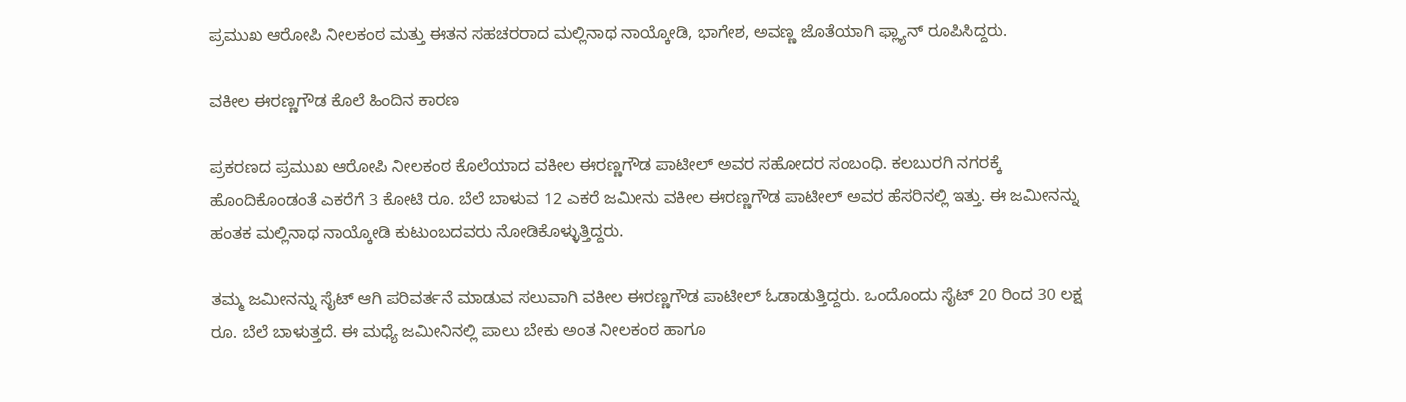ಪ್ರಮುಖ ಆರೋಪಿ ನೀಲಕಂಠ ಮತ್ತು ಈತನ ಸಹಚರರಾದ ಮಲ್ಲಿನಾಥ ನಾಯ್ಕೋಡಿ, ಭಾಗೇಶ, ಅವಣ್ಣ ಜೊತೆಯಾಗಿ ಫ್ಲ್ಯಾನ್ ರೂಪಿಸಿದ್ದರು.

ವಕೀಲ ಈರಣ್ಣಗೌಡ ಕೊಲೆ ಹಿಂದಿನ ಕಾರಣ

ಪ್ರಕರಣದ ಪ್ರಮುಖ ಆರೋಪಿ ನೀಲಕಂಠ ಕೊಲೆಯಾದ ವಕೀಲ ಈರಣ್ಣಗೌಡ ಪಾಟೀಲ್ ಅವರ ಸಹೋದರ ಸಂಬಂಧಿ. ಕಲಬುರಗಿ ನಗರಕ್ಕೆ ಹೊಂದಿಕೊಂಡಂತೆ ಎಕರೆಗೆ 3 ಕೋಟಿ ರೂ. ಬೆಲೆ ಬಾಳುವ 12 ಎಕರೆ ಜಮೀನು ವಕೀಲ ಈರಣ್ಣಗೌಡ ಪಾಟೀಲ್ ಅವರ ಹೆಸರಿನಲ್ಲಿ ಇತ್ತು. ಈ ಜಮೀನನ್ನು ಹಂತಕ ಮಲ್ಲಿನಾಥ ನಾಯ್ಕೋಡಿ ಕುಟುಂಬದವರು ನೋಡಿಕೊಳ್ಳುತ್ತಿದ್ದರು.

ತಮ್ಮ ಜಮೀನನ್ನು ಸೈಟ್ ಆಗಿ ಪರಿವರ್ತನೆ ಮಾಡುವ ಸಲುವಾಗಿ ವಕೀಲ ಈರಣ್ಣಗೌಡ ಪಾಟೀಲ್ ಓಡಾಡುತ್ತಿದ್ದರು. ಒಂದೊಂದು ಸೈಟ್ 20 ರಿಂದ 30 ಲಕ್ಷ ರೂ. ಬೆಲೆ ಬಾಳುತ್ತದೆ. ಈ ಮಧ್ಯೆ ಜಮೀನಿನಲ್ಲಿ ಪಾಲು ಬೇಕು ಅಂತ ನೀಲಕಂಠ ಹಾಗೂ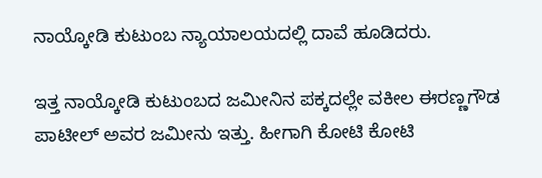ನಾಯ್ಕೋಡಿ ಕುಟುಂಬ ನ್ಯಾಯಾಲಯದಲ್ಲಿ ದಾವೆ ಹೂಡಿದರು.

ಇತ್ತ ನಾಯ್ಕೋಡಿ ಕುಟುಂಬದ ಜಮೀನಿನ ಪಕ್ಕದಲ್ಲೇ ವಕೀಲ ಈರಣ್ಣಗೌಡ ಪಾಟೀಲ್ ಅವರ ಜಮೀನು ಇತ್ತು. ಹೀಗಾಗಿ ಕೋಟಿ ಕೋಟಿ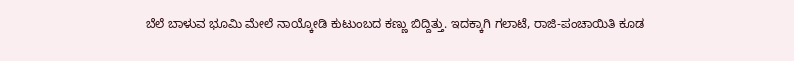ಬೆಲೆ ಬಾಳುವ ಭೂಮಿ ಮೇಲೆ ನಾಯ್ಕೋಡಿ ಕುಟುಂಬದ ಕಣ್ಣು ಬಿದ್ದಿತ್ತು. ಇದಕ್ಕಾಗಿ ಗಲಾಟೆ, ರಾಜಿ-ಪಂಚಾಯಿತಿ ಕೂಡ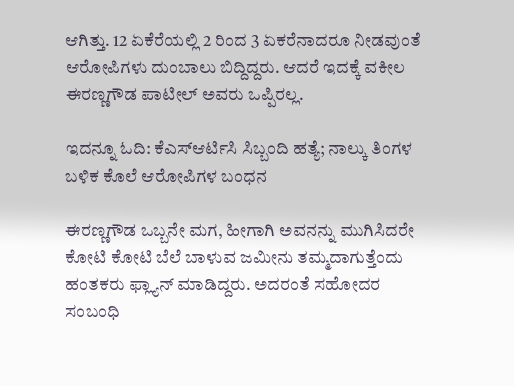ಆಗಿತ್ತು. 12 ಏಕೆರೆಯಲ್ಲಿ 2 ರಿಂದ 3 ಏಕರೆನಾದರೂ ನೀಡವುಂತೆ ಆರೋಪಿಗಳು ದುಂಬಾಲು ಬಿದ್ದಿದ್ದರು. ಆದರೆ ಇದಕ್ಕೆ ವಕೀಲ ಈರಣ್ಣಗೌಡ ಪಾಟೀಲ್ ಅವರು ಒಪ್ಪಿರಲ್ಲ.

ಇದನ್ನೂ ಓದಿ: ಕೆಎಸ್ಆರ್ಟಿಸಿ ಸಿಬ್ಬಂದಿ ಹತ್ಯೆ; ನಾಲ್ಕು ತಿಂಗಳ ಬಳಿಕ ಕೊಲೆ ಆರೋಪಿಗಳ ಬಂಧನ

ಈರಣ್ಣಗೌಡ ಒಬ್ಬನೇ ಮಗ, ಹೀಗಾಗಿ ಅವನನ್ನು ಮುಗಿಸಿದರೇ ಕೋಟಿ ಕೋಟಿ ಬೆಲೆ ಬಾಳುವ ಜಮೀನು ತಮ್ಮದಾಗುತ್ತೆಂದು ಹಂತಕರು ಫ್ಲ್ಯಾನ್ ಮಾಡಿದ್ದರು. ಅದರಂತೆ ಸಹೋದರ ಸಂಬಂಧಿ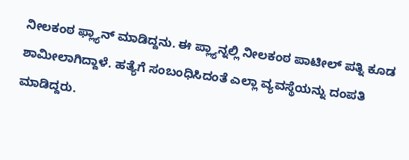ನೀಲಕಂಠ ಫ್ಲ್ಯಾನ್ ಮಾಡಿದ್ದನು. ಈ ಪ್ಲ್ಯಾನ್ನಲ್ಲಿ ನೀಲಕಂಠ ಪಾಟೀಲ್ ಪತ್ನಿ ಕೂಡ ಶಾಮೀಲಾಗಿದ್ದಾಳೆ. ಹತ್ಯೆಗೆ ಸಂಬಂಧಿಸಿದಂತೆ ಎಲ್ಲಾ ವ್ಯವಸ್ಥೆಯನ್ನು ದಂಪತಿ ಮಾಡಿದ್ದರು.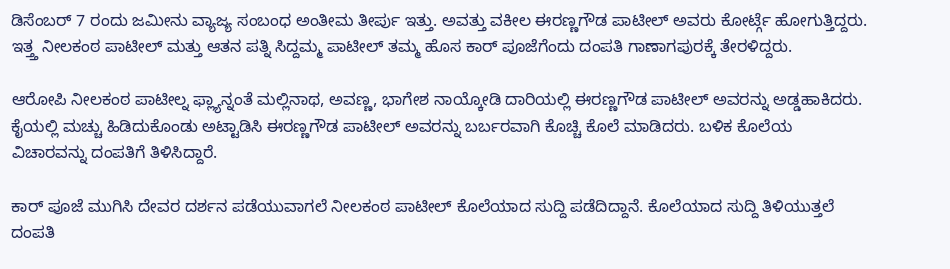ಡಿಸೆಂಬರ್ 7 ರಂದು ಜಮೀನು ವ್ಯಾಜ್ಯ ಸಂಬಂಧ ಅಂತೀಮ ತೀರ್ಪು ಇತ್ತು. ಅವತ್ತು ವಕೀಲ ಈರಣ್ಣಗೌಡ ಪಾಟೀಲ್ ಅವರು ಕೋರ್ಟ್ಗೆ ಹೋಗುತ್ತಿದ್ದರು. ಇತ್ತ್ತ ನೀಲಕಂಠ ಪಾಟೀಲ್ ಮತ್ತು ಆತನ ಪತ್ನಿ ಸಿದ್ದಮ್ಮ ಪಾಟೀಲ್ ತಮ್ಮ ಹೊಸ ಕಾರ್ ಪೂಜೆಗೆಂದು ದಂಪತಿ ಗಾಣಾಗಪುರಕ್ಕೆ ತೇರಳಿದ್ದರು.

ಆರೋಪಿ ನೀಲಕಂಠ ಪಾಟೀಲ್ನ ಫ್ಲ್ಯಾನ್ನಂತೆ ಮಲ್ಲಿನಾಥ, ಅವಣ್ಣ, ಭಾಗೇಶ ನಾಯ್ಕೋಡಿ ದಾರಿಯಲ್ಲಿ ಈರಣ್ಣಗೌಡ ಪಾಟೀಲ್ ಅವರನ್ನು ಅಡ್ಡಹಾಕಿದರು. ಕೈಯಲ್ಲಿ ಮಚ್ಚು ಹಿಡಿದುಕೊಂಡು ಅಟ್ಟಾಡಿಸಿ ಈರಣ್ಣಗೌಡ ಪಾಟೀಲ್ ಅವರನ್ನು ಬರ್ಬರವಾಗಿ ಕೊಚ್ಚಿ ಕೊಲೆ ಮಾಡಿದರು. ಬಳಿಕ ಕೊಲೆಯ ವಿಚಾರವನ್ನು ದಂಪತಿಗೆ ತಿಳಿಸಿದ್ದಾರೆ.

ಕಾರ್ ಪೂಜೆ ಮುಗಿಸಿ ದೇವರ ದರ್ಶನ ಪಡೆಯುವಾಗಲೆ‌ ನೀಲಕಂಠ ಪಾಟೀಲ್ ಕೊಲೆಯಾದ ಸುದ್ದಿ ಪಡೆದಿದ್ದಾನೆ. ಕೊಲೆಯಾದ ಸುದ್ದಿ ತಿಳಿಯುತ್ತಲೆ ದಂಪತಿ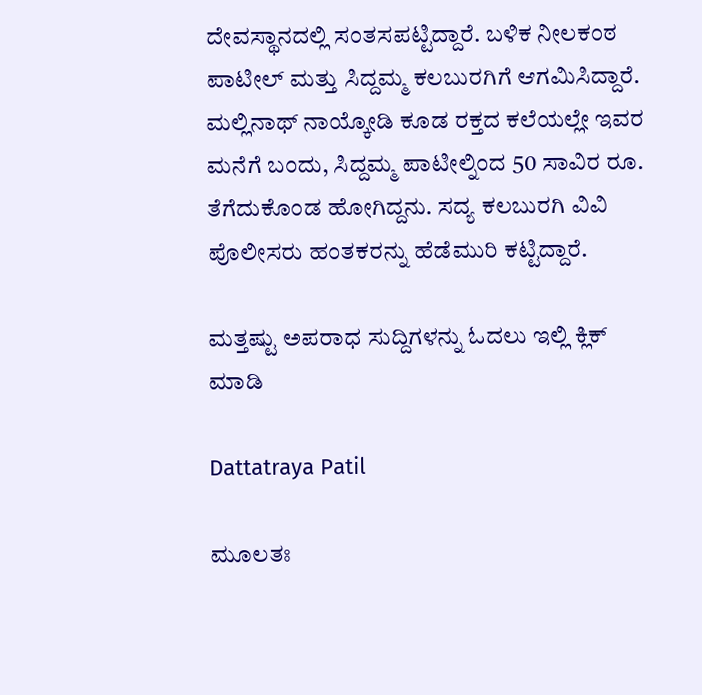ದೇವಸ್ಥಾನದಲ್ಲಿ ಸಂತಸಪಟ್ಟಿದ್ದಾರೆ. ಬಳಿಕ ನೀಲಕಂಠ ಪಾಟೀಲ್ ಮತ್ತು ಸಿದ್ದಮ್ಮ ಕಲಬುರಗಿಗೆ ಆಗಮಿಸಿದ್ದಾರೆ. ಮಲ್ಲಿನಾಥ್ ನಾಯ್ಕೋಡಿ ಕೂಡ ರಕ್ತದ ಕಲೆಯಲ್ಲೇ ಇವರ ಮನೆಗೆ ಬಂದು, ಸಿದ್ದಮ್ಮ ಪಾಟೀಲ್ನಿಂದ 50 ಸಾವಿರ ರೂ. ತೆಗೆದುಕೊಂಡ ಹೋಗಿದ್ದನು. ಸದ್ಯ ಕಲಬುರಗಿ ವಿವಿ ಪೊಲೀಸರು ಹಂತಕರನ್ನು ಹೆಡೆಮುರಿ ಕಟ್ಟಿದ್ದಾರೆ.

ಮತ್ತಷ್ಟು ಅಪರಾಧ ಸುದ್ದಿಗಳನ್ನು ಓದಲು ಇಲ್ಲಿ ಕ್ಲಿಕ್ ಮಾಡಿ

Dattatraya Patil

ಮೂಲತಃ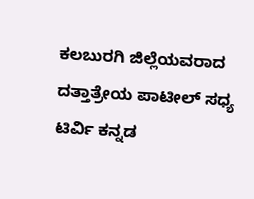ಕಲಬುರಗಿ ಜಿಲ್ಲೆಯವರಾದ ದತ್ತಾತ್ರೇಯ ಪಾಟೀಲ್ ಸಧ್ಯ ಟಿರ್ವಿ ಕನ್ನಡ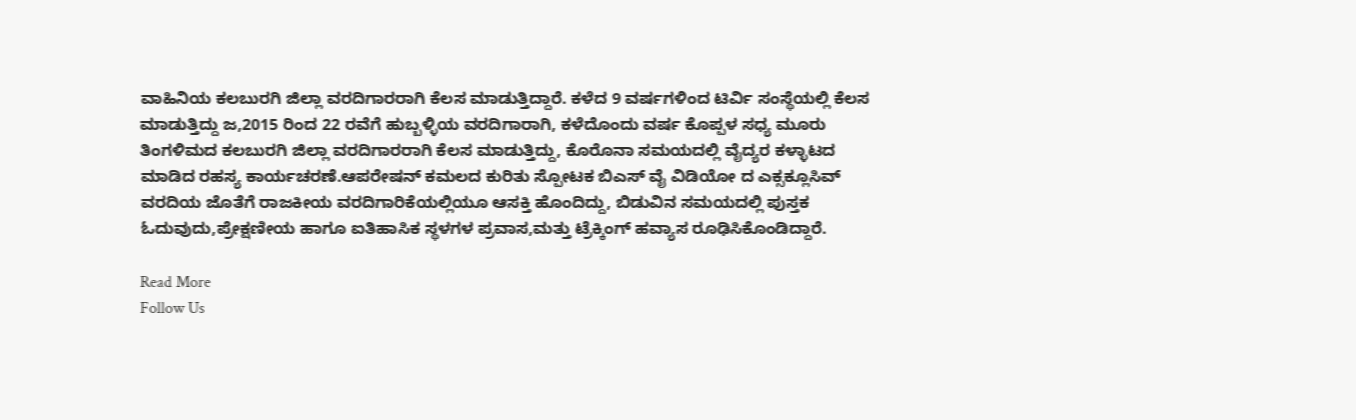ವಾಹಿನಿಯ ಕಲಬುರಗಿ ಜಿಲ್ಲಾ ವರದಿಗಾರರಾಗಿ ಕೆಲಸ ಮಾಡುತ್ತಿದ್ದಾರೆ. ಕಳೆದ 9 ವರ್ಷಗಳಿಂದ ಟಿರ್ವಿ ಸಂಸ್ಥೆಯಲ್ಲಿ ಕೆಲಸ‌ ಮಾಡುತ್ತಿದ್ದು ಜ,2015 ರಿಂದ 22 ರವೆಗೆ ಹುಬ್ಬಳ್ಳಿಯ ವರದಿಗಾರಾಗಿ, ಕಳೆದೊಂದು ವರ್ಷ ಕೊಪ್ಪಳ ಸಧ್ಯ ಮೂರು ತಿಂಗಳಿಮದ ಕಲಬುರಗಿ ಜಿಲ್ಲಾ ವರದಿಗಾರರಾಗಿ ಕೆಲಸ ಮಾಡುತ್ತಿದ್ದು, ಕೊರೊನಾ ಸಮಯದಲ್ಲಿ ವೈದ್ಯರ ಕಳ್ಳಾಟದ ಮಾಡಿದ ರಹಸ್ಯ ಕಾರ್ಯಚರಣೆ.ಆಪರೇಷನ್ ಕಮಲದ ಕುರಿತು ಸ್ಪೋಟಕ ಬಿಎಸ್ ವೈ ವಿಡಿಯೋ ದ ಎಕ್ಸಕ್ಲೂಸಿವ್ ವರದಿಯ ಜೊತೆಗೆ ರಾಜಕೀಯ ವರದಿಗಾರಿಕೆಯಲ್ಲಿಯೂ ಆಸಕ್ತಿ ಹೊಂದಿದ್ದು, ಬಿಡುವಿನ ಸಮಯದಲ್ಲಿ ಪುಸ್ತಕ ಓದುವುದು,ಪ್ರೇಕ್ಷಣೀಯ ಹಾಗೂ ಐತಿಹಾಸಿಕ ಸ್ಥಳಗಳ ಪ್ರವಾಸ,ಮತ್ತು ಟ್ರೆಕ್ಕಿಂಗ್ ಹವ್ಯಾಸ ರೂಢಿಸಿಕೊಂಡಿದ್ದಾರೆ.

Read More
Follow Us